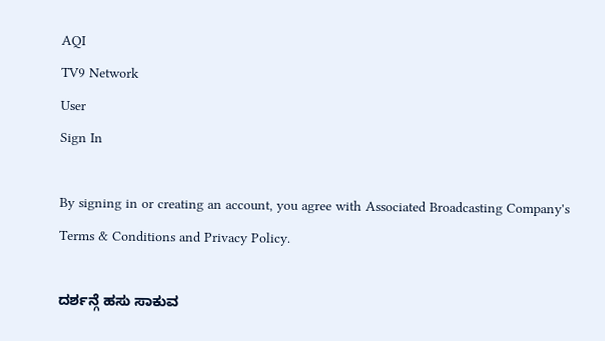AQI
TV9 Network
User
Sign In

By signing in or creating an account, you agree with Associated Broadcasting Company's Terms & Conditions and Privacy Policy.

ದರ್ಶನ್ಗೆ ಹಸು ಸಾಕುವ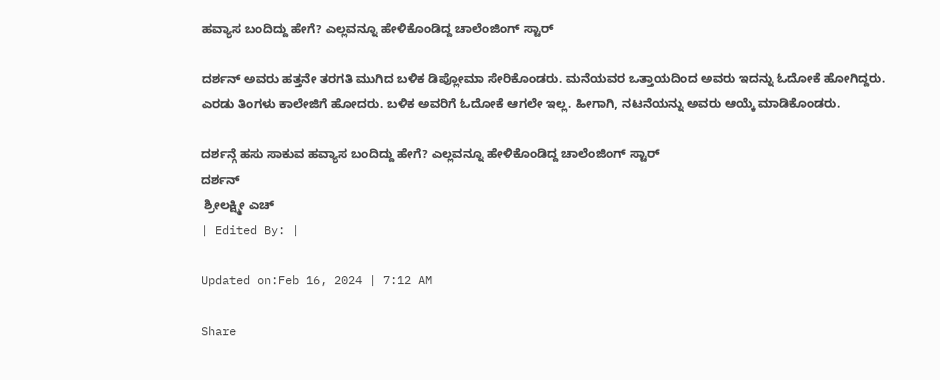ಹವ್ಯಾಸ ಬಂದಿದ್ದು ಹೇಗೆ? ಎಲ್ಲವನ್ನೂ ಹೇಳಿಕೊಂಡಿದ್ದ ಚಾಲೆಂಜಿಂಗ್ ಸ್ಟಾರ್

ದರ್ಶನ್ ಅವರು ಹತ್ತನೇ ತರಗತಿ ಮುಗಿದ ಬಳಿಕ ಡಿಪ್ಲೋಮಾ ಸೇರಿಕೊಂಡರು. ಮನೆಯವರ ಒತ್ತಾಯದಿಂದ ಅವರು ಇದನ್ನು ಓದೋಕೆ ಹೋಗಿದ್ದರು. ಎರಡು ತಿಂಗಳು ಕಾಲೇಜಿಗೆ ಹೋದರು. ಬಳಿಕ ಅವರಿಗೆ ಓದೋಕೆ ಆಗಲೇ ಇಲ್ಲ. ಹೀಗಾಗಿ, ನಟನೆಯನ್ನು ಅವರು ಆಯ್ಕೆ ಮಾಡಿಕೊಂಡರು.

ದರ್ಶನ್ಗೆ ಹಸು ಸಾಕುವ ಹವ್ಯಾಸ ಬಂದಿದ್ದು ಹೇಗೆ? ಎಲ್ಲವನ್ನೂ ಹೇಳಿಕೊಂಡಿದ್ದ ಚಾಲೆಂಜಿಂಗ್ ಸ್ಟಾರ್
ದರ್ಶನ್
 ಶ್ರೀಲಕ್ಷ್ಮೀ ಎಚ್
| Edited By: |

Updated on:Feb 16, 2024 | 7:12 AM

Share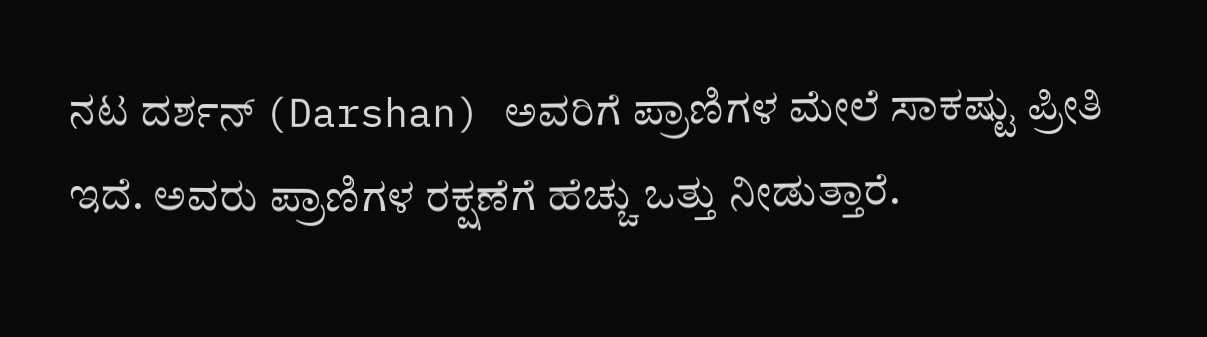ನಟ ದರ್ಶನ್ (Darshan) ಅವರಿಗೆ ಪ್ರಾಣಿಗಳ ಮೇಲೆ ಸಾಕಷ್ಟು ಪ್ರೀತಿ ಇದೆ. ಅವರು ಪ್ರಾಣಿಗಳ ರಕ್ಷಣೆಗೆ ಹೆಚ್ಚು ಒತ್ತು ನೀಡುತ್ತಾರೆ.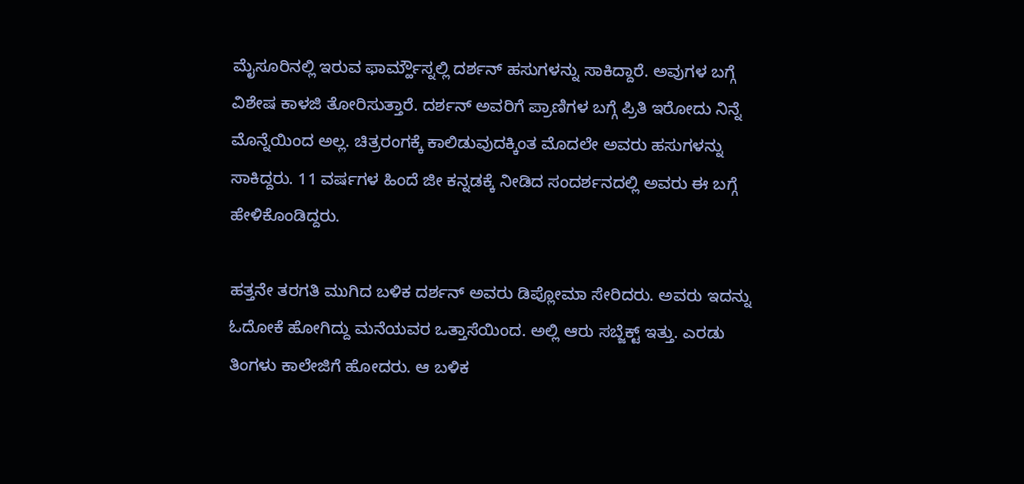ಮೈಸೂರಿನಲ್ಲಿ ಇರುವ ಫಾರ್ಮ್ಹೌಸ್ನಲ್ಲಿ ದರ್ಶನ್ ಹಸುಗಳನ್ನು ಸಾಕಿದ್ದಾರೆ. ಅವುಗಳ ಬಗ್ಗೆ ವಿಶೇಷ ಕಾಳಜಿ ತೋರಿಸುತ್ತಾರೆ. ದರ್ಶನ್ ಅವರಿಗೆ ಪ್ರಾಣಿಗಳ ಬಗ್ಗೆ ಪ್ರಿತಿ ಇರೋದು ನಿನ್ನೆ ಮೊನ್ನೆಯಿಂದ ಅಲ್ಲ. ಚಿತ್ರರಂಗಕ್ಕೆ ಕಾಲಿಡುವುದಕ್ಕಿಂತ ಮೊದಲೇ ಅವರು ಹಸುಗಳನ್ನು ಸಾಕಿದ್ದರು. 11 ವರ್ಷಗಳ ಹಿಂದೆ ಜೀ ಕನ್ನಡಕ್ಕೆ ನೀಡಿದ ಸಂದರ್ಶನದಲ್ಲಿ ಅವರು ಈ ಬಗ್ಗೆ ಹೇಳಿಕೊಂಡಿದ್ದರು.

ಹತ್ತನೇ ತರಗತಿ ಮುಗಿದ ಬಳಿಕ ದರ್ಶನ್ ಅವರು ಡಿಪ್ಲೋಮಾ ಸೇರಿದರು. ಅವರು ಇದನ್ನು ಓದೋಕೆ ಹೋಗಿದ್ದು ಮನೆಯವರ ಒತ್ತಾಸೆಯಿಂದ. ಅಲ್ಲಿ ಆರು ಸಬ್ಜೆಕ್ಟ್ ಇತ್ತು. ಎರಡು ತಿಂಗಳು ಕಾಲೇಜಿಗೆ ಹೋದರು. ಆ ಬಳಿಕ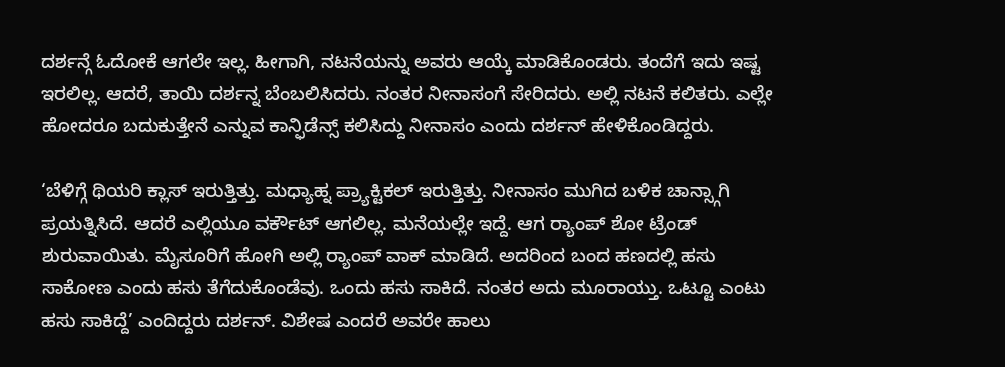ದರ್ಶನ್ಗೆ ಓದೋಕೆ ಆಗಲೇ ಇಲ್ಲ. ಹೀಗಾಗಿ, ನಟನೆಯನ್ನು ಅವರು ಆಯ್ಕೆ ಮಾಡಿಕೊಂಡರು. ತಂದೆಗೆ ಇದು ಇಷ್ಟ ಇರಲಿಲ್ಲ. ಆದರೆ, ತಾಯಿ ದರ್ಶನ್ನ ಬೆಂಬಲಿಸಿದರು. ನಂತರ ನೀನಾಸಂಗೆ ಸೇರಿದರು. ಅಲ್ಲಿ ನಟನೆ ಕಲಿತರು. ಎಲ್ಲೇ ಹೋದರೂ ಬದುಕುತ್ತೇನೆ ಎನ್ನುವ ಕಾನ್ಫಿಡೆನ್ಸ್ ಕಲಿಸಿದ್ದು ನೀನಾಸಂ ಎಂದು ದರ್ಶನ್ ಹೇಳಿಕೊಂಡಿದ್ದರು.

‘ಬೆಳಿಗ್ಗೆ ಥಿಯರಿ ಕ್ಲಾಸ್ ಇರುತ್ತಿತ್ತು. ಮಧ್ಯಾಹ್ನ ಪ್ರ್ಯಾಕ್ಟಿಕಲ್ ಇರುತ್ತಿತ್ತು. ನೀನಾಸಂ ಮುಗಿದ ಬಳಿಕ ಚಾನ್ಸ್ಗಾಗಿ ಪ್ರಯತ್ನಿಸಿದೆ. ಆದರೆ ಎಲ್ಲಿಯೂ ವರ್ಕೌಟ್ ಆಗಲಿಲ್ಲ. ಮನೆಯಲ್ಲೇ ಇದ್ದೆ. ಆಗ ರ‍್ಯಾಂಪ್ ಶೋ ಟ್ರೆಂಡ್ ಶುರುವಾಯಿತು. ಮೈಸೂರಿಗೆ ಹೋಗಿ ಅಲ್ಲಿ ರ‍್ಯಾಂಪ್ ವಾಕ್ ಮಾಡಿದೆ. ಅದರಿಂದ ಬಂದ ಹಣದಲ್ಲಿ ಹಸು ಸಾಕೋಣ ಎಂದು ಹಸು ತೆಗೆದುಕೊಂಡೆವು. ಒಂದು ಹಸು ಸಾಕಿದೆ. ನಂತರ ಅದು ಮೂರಾಯ್ತು. ಒಟ್ಟೂ ಎಂಟು ಹಸು ಸಾಕಿದ್ದೆ’ ಎಂದಿದ್ದರು ದರ್ಶನ್. ವಿಶೇಷ ಎಂದರೆ ಅವರೇ ಹಾಲು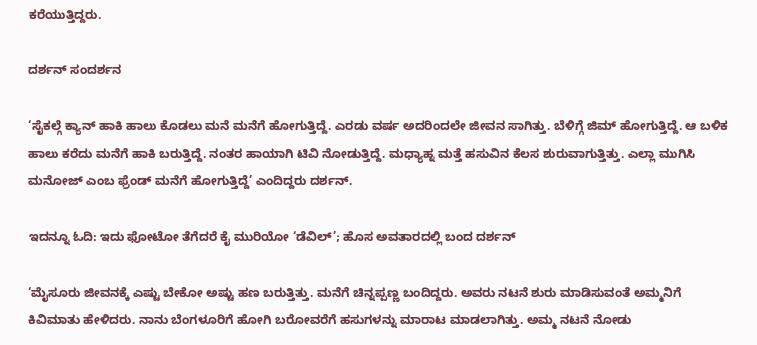ಕರೆಯುತ್ತಿದ್ದರು.

ದರ್ಶನ್ ಸಂದರ್ಶನ

‘ಸೈಕಲ್ಗೆ ಕ್ಯಾನ್ ಹಾಕಿ ಹಾಲು ಕೊಡಲು ಮನೆ ಮನೆಗೆ ಹೋಗುತ್ತಿದ್ದೆ. ಎರಡು ವರ್ಷ ಅದರಿಂದಲೇ ಜೀವನ ಸಾಗಿತ್ತು. ಬೆಳಿಗ್ಗೆ ಜಿಮ್ ಹೋಗುತ್ತಿದ್ದೆ. ಆ ಬಳಿಕ ಹಾಲು ಕರೆದು ಮನೆಗೆ ಹಾಕಿ ಬರುತ್ತಿದ್ದೆ. ನಂತರ ಹಾಯಾಗಿ ಟಿವಿ ನೋಡುತ್ತಿದ್ದೆ. ಮಧ್ಯಾಹ್ನ ಮತ್ತೆ ಹಸುವಿನ ಕೆಲಸ ಶುರುವಾಗುತ್ತಿತ್ತು. ಎಲ್ಲಾ ಮುಗಿಸಿ ಮನೋಜ್ ಎಂಬ ಫ್ರೆಂಡ್ ಮನೆಗೆ ಹೋಗುತ್ತಿದ್ದೆ’ ಎಂದಿದ್ದರು ದರ್ಶನ್.

ಇದನ್ನೂ ಓದಿ: ಇದು ಫೋಟೋ ತೆಗೆದರೆ ಕೈ ಮುರಿಯೋ ‘ಡೆವಿಲ್’; ಹೊಸ ಅವತಾರದಲ್ಲಿ ಬಂದ ದರ್ಶನ್

‘ಮೈಸೂರು ಜೀವನಕ್ಕೆ ಎಷ್ಟು ಬೇಕೋ ಅಷ್ಟು ಹಣ ಬರುತ್ತಿತ್ತು. ಮನೆಗೆ ಚಿನ್ನಪ್ಪಣ್ಣ ಬಂದಿದ್ದರು. ಅವರು ನಟನೆ ಶುರು ಮಾಡಿಸುವಂತೆ ಅಮ್ಮನಿಗೆ ಕಿವಿಮಾತು ಹೇಳಿದರು. ನಾನು ಬೆಂಗಳೂರಿಗೆ ಹೋಗಿ ಬರೋವರೆಗೆ ಹಸುಗಳನ್ನು ಮಾರಾಟ ಮಾಡಲಾಗಿತ್ತು. ಅಮ್ಮ ನಟನೆ ನೋಡು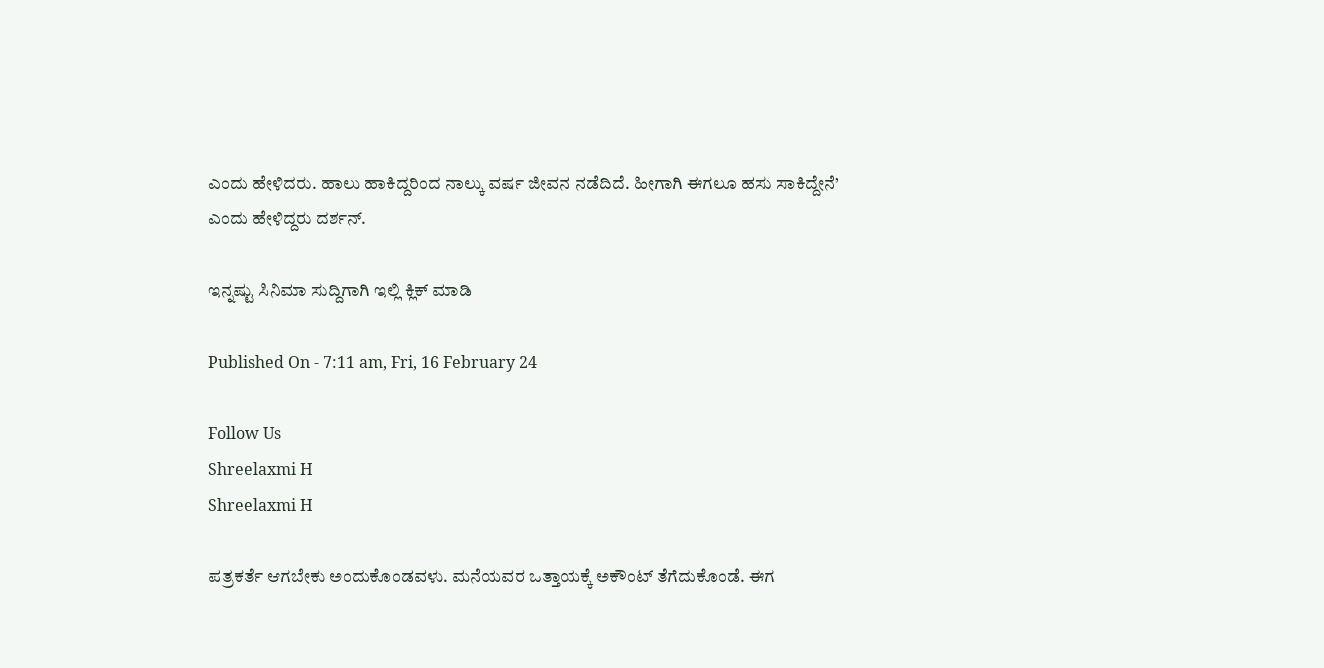ಎಂದು ಹೇಳಿದರು. ಹಾಲು ಹಾಕಿದ್ದರಿಂದ ನಾಲ್ಕು ವರ್ಷ ಜೀವನ ನಡೆದಿದೆ. ಹೀಗಾಗಿ ಈಗಲೂ ಹಸು ಸಾಕಿದ್ದೇನೆ’ ಎಂದು ಹೇಳಿದ್ದರು ದರ್ಶನ್.

ಇನ್ನಷ್ಟು ಸಿನಿಮಾ ಸುದ್ದಿಗಾಗಿ ಇಲ್ಲಿ ಕ್ಲಿಕ್ ಮಾಡಿ

Published On - 7:11 am, Fri, 16 February 24

Follow Us
Shreelaxmi H
Shreelaxmi H

ಪತ್ರಕರ್ತೆ ಆಗಬೇಕು ಅಂದುಕೊಂಡವಳು. ಮನೆಯವರ ಒತ್ತಾಯಕ್ಕೆ ಅಕೌಂಟ್ ತೆಗೆದುಕೊಂಡೆ. ಈಗ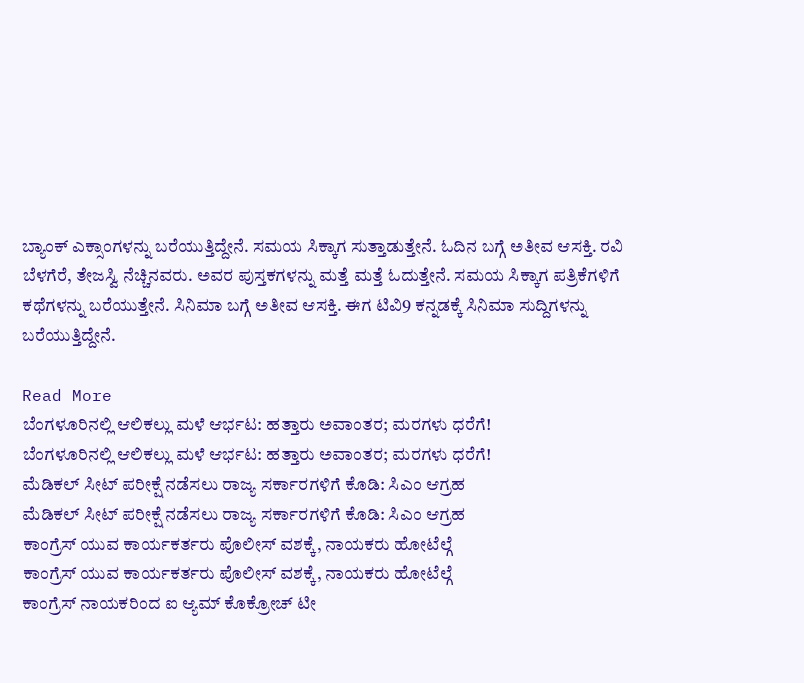ಬ್ಯಾಂಕ್ ಎಕ್ಸಾಂಗಳನ್ನು ಬರೆಯುತ್ತಿದ್ದೇನೆ. ಸಮಯ ಸಿಕ್ಕಾಗ ಸುತ್ತಾಡುತ್ತೇನೆ. ಓದಿನ ಬಗ್ಗೆ ಅತೀವ ಆಸಕ್ತಿ. ರವಿ ಬೆಳಗೆರೆ, ತೇಜಸ್ವಿ ನೆಚ್ಚಿನವರು. ಅವರ ಪುಸ್ತಕಗಳನ್ನು ಮತ್ತೆ ಮತ್ತೆ ಓದುತ್ತೇನೆ. ಸಮಯ ಸಿಕ್ಕಾಗ ಪತ್ರಿಕೆಗಳಿಗೆ ಕಥೆಗಳನ್ನು ಬರೆಯುತ್ತೇನೆ. ಸಿನಿಮಾ ಬಗ್ಗೆ ಅತೀವ ಆಸಕ್ತಿ. ಈಗ ಟಿವಿ9 ಕನ್ನಡಕ್ಕೆ ಸಿನಿಮಾ ಸುದ್ದಿಗಳನ್ನು ಬರೆಯುತ್ತಿದ್ದೇನೆ.

Read More
ಬೆಂಗಳೂರಿನಲ್ಲಿ ಆಲಿಕಲ್ಲು ಮಳೆ ಆರ್ಭಟ: ಹತ್ತಾರು ಅವಾಂತರ; ಮರಗಳು ಧರೆಗೆ!
ಬೆಂಗಳೂರಿನಲ್ಲಿ ಆಲಿಕಲ್ಲು ಮಳೆ ಆರ್ಭಟ: ಹತ್ತಾರು ಅವಾಂತರ; ಮರಗಳು ಧರೆಗೆ!
ಮೆಡಿಕಲ್ ಸೀಟ್ ಪರೀಕ್ಷೆ ನಡೆಸಲು ರಾಜ್ಯ ಸರ್ಕಾರಗಳಿಗೆ ಕೊಡಿ: ಸಿಎಂ ಆಗ್ರಹ
ಮೆಡಿಕಲ್ ಸೀಟ್ ಪರೀಕ್ಷೆ ನಡೆಸಲು ರಾಜ್ಯ ಸರ್ಕಾರಗಳಿಗೆ ಕೊಡಿ: ಸಿಎಂ ಆಗ್ರಹ
ಕಾಂಗ್ರೆಸ್ ಯುವ ಕಾರ್ಯಕರ್ತರು ಪೊಲೀಸ್ ವಶಕ್ಕೆ, ನಾಯಕರು ಹೋಟೆಲ್ಗೆ
ಕಾಂಗ್ರೆಸ್ ಯುವ ಕಾರ್ಯಕರ್ತರು ಪೊಲೀಸ್ ವಶಕ್ಕೆ, ನಾಯಕರು ಹೋಟೆಲ್ಗೆ
ಕಾಂಗ್ರೆಸ್ ನಾಯಕರಿಂದ ಐ ಆ್ಯಮ್ ಕೊಕ್ರೋಚ್ ಟೀ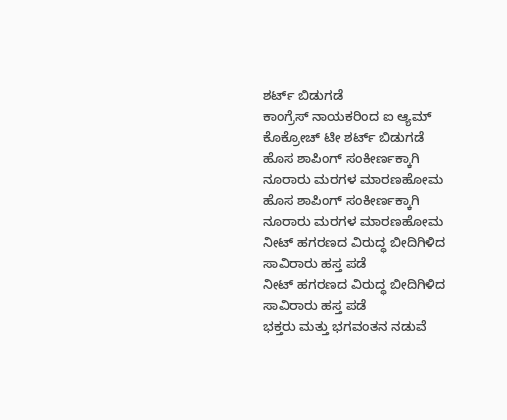ಶರ್ಟ್ ಬಿಡುಗಡೆ
ಕಾಂಗ್ರೆಸ್ ನಾಯಕರಿಂದ ಐ ಆ್ಯಮ್ ಕೊಕ್ರೋಚ್ ಟೀ ಶರ್ಟ್ ಬಿಡುಗಡೆ
ಹೊಸ ಶಾಪಿಂಗ್ ಸಂಕೀರ್ಣಕ್ಕಾಗಿ ನೂರಾರು ಮರಗಳ ಮಾರಣಹೋಮ
ಹೊಸ ಶಾಪಿಂಗ್ ಸಂಕೀರ್ಣಕ್ಕಾಗಿ ನೂರಾರು ಮರಗಳ ಮಾರಣಹೋಮ
ನೀಟ್ ಹಗರಣದ ವಿರುದ್ಧ ಬೀದಿಗಿಳಿದ ಸಾವಿರಾರು ಹಸ್ತ ಪಡೆ
ನೀಟ್ ಹಗರಣದ ವಿರುದ್ಧ ಬೀದಿಗಿಳಿದ ಸಾವಿರಾರು ಹಸ್ತ ಪಡೆ
ಭಕ್ತರು ಮತ್ತು ಭಗವಂತನ ನಡುವೆ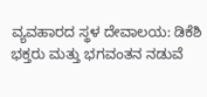ವ್ಯವಹಾರದ ಸ್ಥಳ ದೇವಾಲಯ: ಡಿಕೆಶಿ
ಭಕ್ತರು ಮತ್ತು ಭಗವಂತನ ನಡುವೆ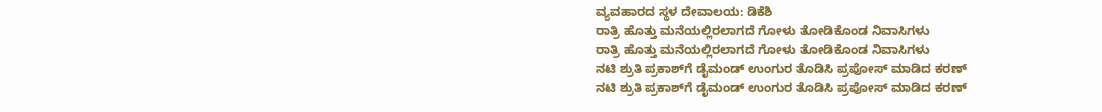ವ್ಯವಹಾರದ ಸ್ಥಳ ದೇವಾಲಯ: ಡಿಕೆಶಿ
ರಾತ್ರಿ ಹೊತ್ತು ಮನೆಯಲ್ಲಿರಲಾಗದೆ ಗೋಳು ತೋಡಿಕೊಂಡ ನಿವಾಸಿಗಳು
ರಾತ್ರಿ ಹೊತ್ತು ಮನೆಯಲ್ಲಿರಲಾಗದೆ ಗೋಳು ತೋಡಿಕೊಂಡ ನಿವಾಸಿಗಳು
ನಟಿ ಶ್ರುತಿ ಪ್ರಕಾಶ್‌ಗೆ ಡೈಮಂಡ್ ಉಂಗುರ ತೊಡಿಸಿ ಪ್ರಪೋಸ್ ಮಾಡಿದ ಕರಣ್
ನಟಿ ಶ್ರುತಿ ಪ್ರಕಾಶ್‌ಗೆ ಡೈಮಂಡ್ ಉಂಗುರ ತೊಡಿಸಿ ಪ್ರಪೋಸ್ ಮಾಡಿದ ಕರಣ್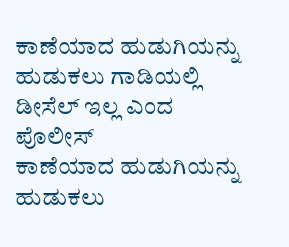ಕಾಣೆಯಾದ ಹುಡುಗಿಯನ್ನು ಹುಡುಕಲು ಗಾಡಿಯಲ್ಲಿ ಡೀಸೆಲ್ ಇಲ್ಲ ಎಂದ ಪೊಲೀಸ್
ಕಾಣೆಯಾದ ಹುಡುಗಿಯನ್ನು ಹುಡುಕಲು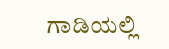ಗಾಡಿಯಲ್ಲಿ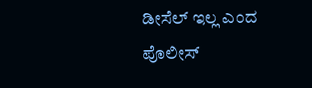ಡೀಸೆಲ್ ಇಲ್ಲ ಎಂದ ಪೊಲೀಸ್